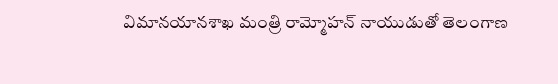విమానయానశాఖ మంత్రి రామ్మోహన్ నాయుడుతో తెలంగాణ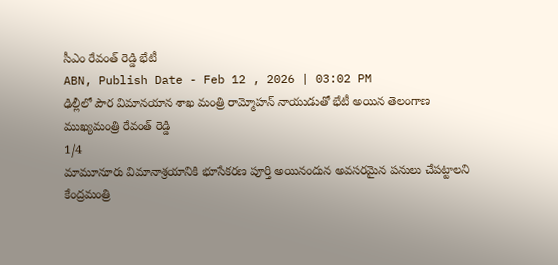సీఎం రేవంత్ రెడ్డి భేటీ
ABN, Publish Date - Feb 12 , 2026 | 03:02 PM
ఢిల్లీలో పౌర విమానయాన శాఖ మంత్రి రామ్మోహన్ నాయుడుతో భేటీ అయిన తెలంగాణ ముఖ్యమంత్రి రేవంత్ రెడ్డి
1/4
మామూనూరు విమానాశ్రయానికి భూసేకరణ పూర్తి అయినందున అవసరమైన పనులు చేపట్టాలని కేంద్రమంత్రి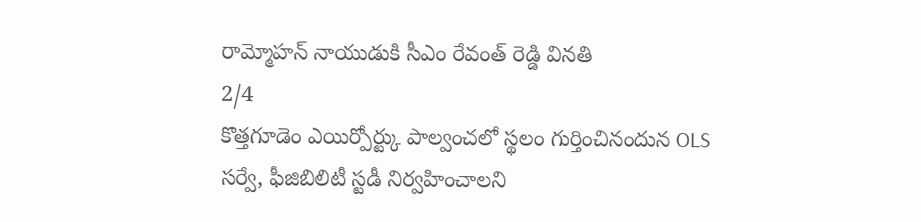రామ్మోహన్ నాయుడుకి సీఎం రేవంత్ రెడ్డి వినతి
2/4
కొత్తగూడెం ఎయిర్పోర్ట్కు పాల్వంచలో స్థలం గుర్తించినందున OLS సర్వే, ఫీజిబిలిటీ స్టడీ నిర్వహించాలని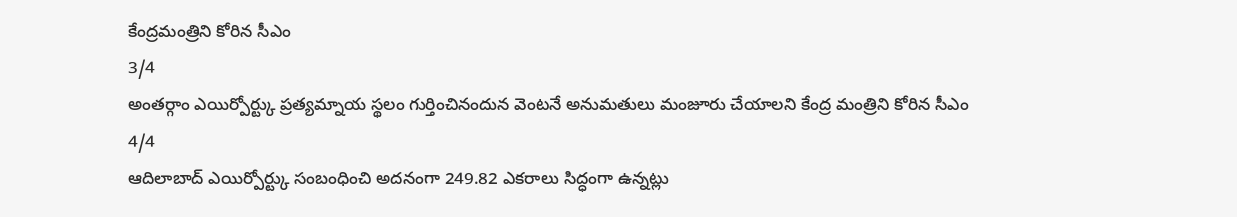కేంద్రమంత్రిని కోరిన సీఎం
3/4
అంతర్గాం ఎయిర్పోర్ట్కు ప్రత్యమ్నాయ స్థలం గుర్తించినందున వెంటనే అనుమతులు మంజూరు చేయాలని కేంద్ర మంత్రిని కోరిన సీఎం
4/4
ఆదిలాబాద్ ఎయిర్పోర్ట్కు సంబంధించి అదనంగా 249.82 ఎకరాలు సిద్ధంగా ఉన్నట్లు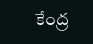కేంద్ర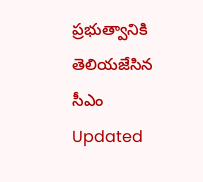ప్రభుత్వానికి తెలియజేసిన సీఎం
Updated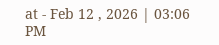at - Feb 12 , 2026 | 03:06 PM